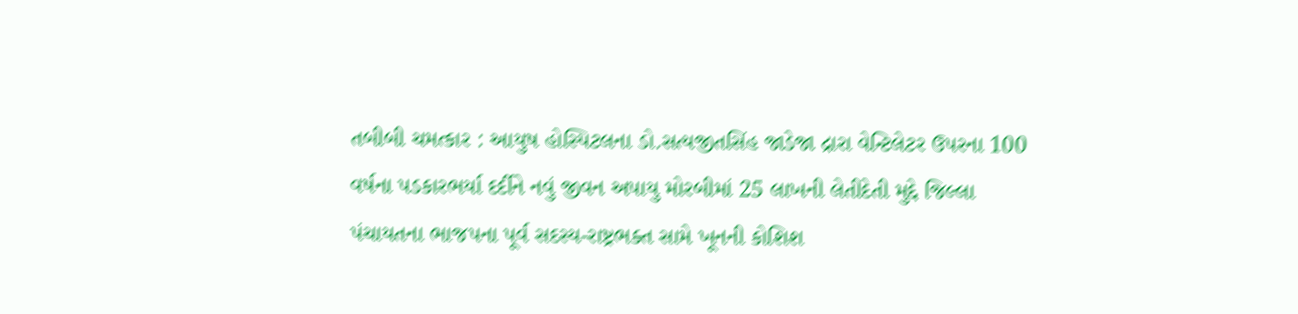તબીબી ચમત્કાર : આયુષ હોસ્પિટલના ડો.સત્યજીતસિંહ જાડેજા દ્રારા વેન્ટિલેટર ઉપરના 100 વર્ષના પડકારભર્યા દર્દીને નવું જીવન અપાયુ મોરબીમાં 25 લાખની લેતીદેતી મુદ્દે જિલ્લા પંચાયતના ભાજપના પૂર્વ સદસ્ય-રાષ્ટ્રભક્ત સામે ખૂનની કોશિશ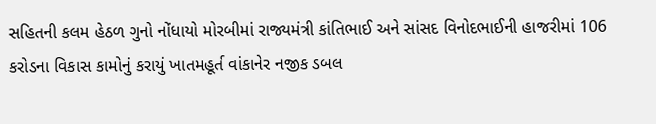સહિતની કલમ હેઠળ ગુનો નોંધાયો મોરબીમાં રાજ્યમંત્રી કાંતિભાઈ અને સાંસદ વિનોદભાઈની હાજરીમાં 106 કરોડના વિકાસ કામોનું કરાયું ખાતમહૂર્ત વાંકાનેર નજીક ડબલ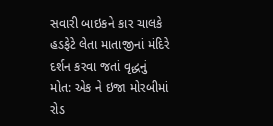સવારી બાઇકને કાર ચાલકે હડફેટે લેતા માતાજીનાં મંદિરે દર્શન કરવા જતાં વૃદ્ધનું મોત: એક ને ઇજા મોરબીમાં રોડ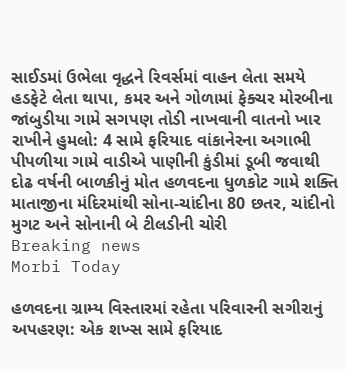સાઈડમાં ઉભેલા વૃદ્ધને રિવર્સમાં વાહન લેતા સમયે હડફેટે લેતા થાપા, કમર અને ગોળામાં ફેક્ચર મોરબીના જાંબુડીયા ગામે સગપણ તોડી નાખવાની વાતનો ખાર રાખીને હુમલો: 4 સામે ફરિયાદ વાંકાનેરના અગાભી પીપળીયા ગામે વાડીએ પાણીની કુંડીમાં ડૂબી જવાથી દોઢ વર્ષની બાળકીનું મોત હળવદના ધુળકોટ ગામે શક્તિ માતાજીના મંદિરમાંથી સોના-ચાંદીના 80 છતર, ચાંદીનો મુગટ અને સોનાની બે ટીલડીની ચોરી
Breaking news
Morbi Today

હળવદના ગ્રામ્ય વિસ્તારમાં રહેતા પરિવારની સગીરાનું અપહરણ: એક શખ્સ સામે ફરિયાદ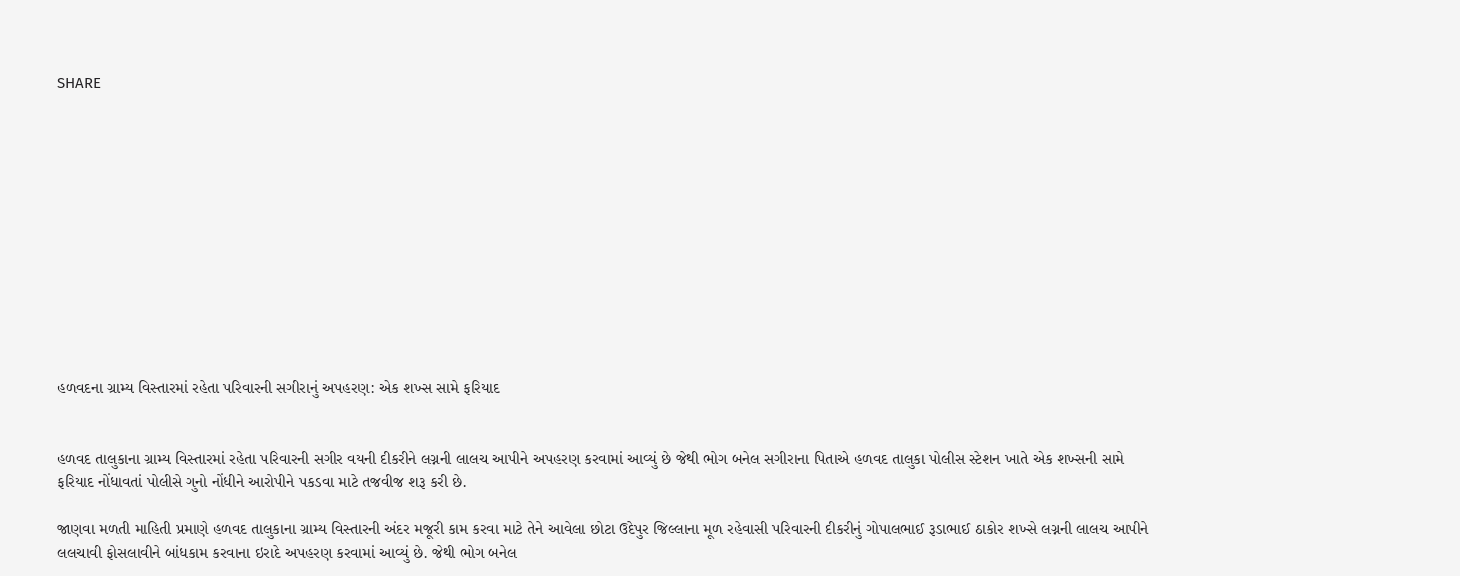SHARE












હળવદના ગ્રામ્ય વિસ્તારમાં રહેતા પરિવારની સગીરાનું અપહરણ: એક શખ્સ સામે ફરિયાદ


હળવદ તાલુકાના ગ્રામ્ય વિસ્તારમાં રહેતા પરિવારની સગીર વયની દીકરીને લગ્નની લાલચ આપીને અપહરણ કરવામાં આવ્યું છે જેથી ભોગ બનેલ સગીરાના પિતાએ હળવદ તાલુકા પોલીસ સ્ટેશન ખાતે એક શખ્સની સામે ફરિયાદ નોંધાવતાં પોલીસે ગુનો નોંધીને આરોપીને પકડવા માટે તજવીજ શરૂ કરી છે.

જાણવા મળતી માહિતી પ્રમાણે હળવદ તાલુકાના ગ્રામ્ય વિસ્તારની અંદર મજૂરી કામ કરવા માટે તેને આવેલા છોટા ઉદેપુર જિલ્લાના મૂળ રહેવાસી પરિવારની દીકરીનું ગોપાલભાઈ રૂડાભાઈ ઠાકોર શખ્સે લગ્નની લાલચ આપીને લલચાવી ફોસલાવીને બાંધકામ કરવાના ઇરાદે અપહરણ કરવામાં આવ્યું છે. જેથી ભોગ બનેલ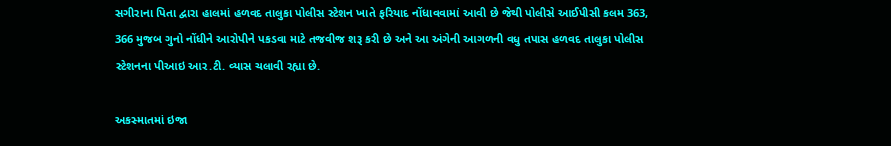સગીરાના પિતા દ્વારા હાલમાં હળવદ તાલુકા પોલીસ સ્ટેશન ખાતે ફરિયાદ નોંધાવવામાં આવી છે જેથી પોલીસે આઈપીસી કલમ 363, 366 મુજબ ગુનો નોંધીને આરોપીને પકડવા માટે તજવીજ શરૂ કરી છે અને આ અંગેની આગળની વધુ તપાસ હળવદ તાલુકા પોલીસ સ્ટેશનના પીઆઇ આર.ટી. વ્યાસ ચલાવી રહ્યા છે.

અકસ્માતમાં ઇજા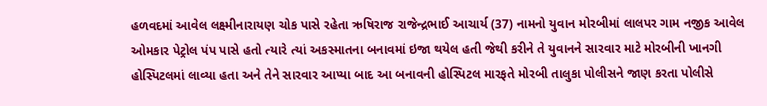હળવદમાં આવેલ લક્ષ્મીનારાયણ ચોક પાસે રહેતા ઋષિરાજ રાજેન્દ્રભાઈ આચાર્ય (37) નામનો યુવાન મોરબીમાં લાલપર ગામ નજીક આવેલ ઓમકાર પેટ્રોલ પંપ પાસે હતો ત્યારે ત્યાં અકસ્માતના બનાવમાં ઇજા થયેલ હતી જેથી કરીને તે યુવાનને સારવાર માટે મોરબીની ખાનગી હોસ્પિટલમાં લાવ્યા હતા અને તેને સારવાર આપ્યા બાદ આ બનાવની હોસ્પિટલ મારફતે મોરબી તાલુકા પોલીસને જાણ કરતા પોલીસે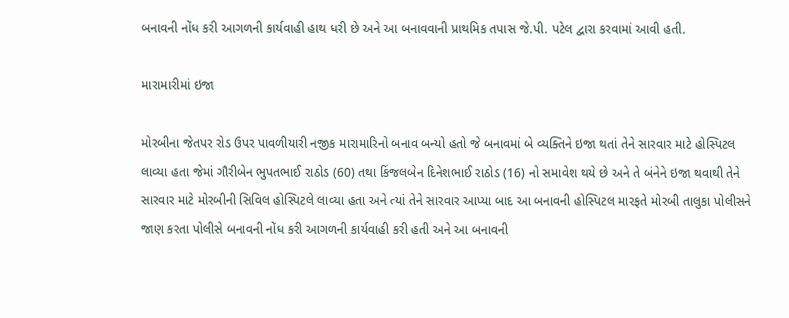બનાવની નોંધ કરી આગળની કાર્યવાહી હાથ ધરી છે અને આ બનાવવાની પ્રાથમિક તપાસ જે.પી. પટેલ દ્વારા કરવામાં આવી હતી.

મારામારીમાં ઇજા

મોરબીના જેતપર રોડ ઉપર પાવળીયારી નજીક મારામારિનો બનાવ બન્યો હતો જે બનાવમાં બે વ્યક્તિને ઇજા થતાં તેને સારવાર માટે હોસ્પિટલ લાવ્યા હતા જેમાં ગૌરીબેન ભુપતભાઈ રાઠોડ (60) તથા કિંજલબેન દિનેશભાઈ રાઠોડ (16) નો સમાવેશ થયે છે અને તે બંનેને ઇજા થવાથી તેને સારવાર માટે મોરબીની સિવિલ હોસ્પિટલે લાવ્યા હતા અને ત્યાં તેને સારવાર આપ્યા બાદ આ બનાવની હોસ્પિટલ મારફતે મોરબી તાલુકા પોલીસને જાણ કરતા પોલીસે બનાવની નોંધ કરી આગળની કાર્યવાહી કરી હતી અને આ બનાવની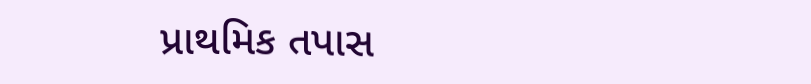પ્રાથમિક તપાસ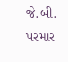જે.બી. પરમાર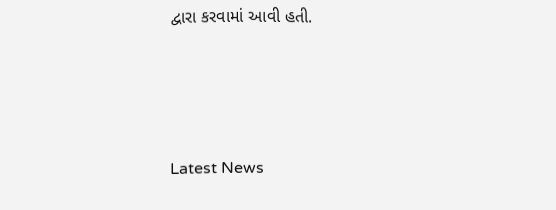દ્વારા કરવામાં આવી હતી.






Latest News